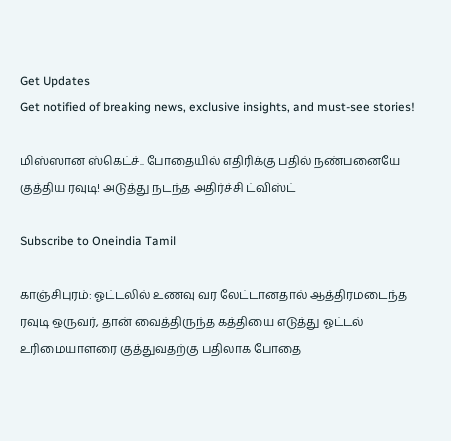Get Updates
Get notified of breaking news, exclusive insights, and must-see stories!

மிஸ்ஸான ஸ்கெட்ச்.. போதையில் எதிரிக்கு பதில் நண்பனையே குத்திய ரவுடி! அடுத்து நடந்த அதிர்ச்சி ட்விஸ்ட்

Subscribe to Oneindia Tamil

காஞ்சிபுரம்: ஓட்டலில் உணவு வர லேட்டானதால் ஆத்திரமடைந்த ரவுடி ஒருவர், தான் வைத்திருந்த கத்தியை எடுத்து ஓட்டல் உரிமையாளரை குத்துவதற்கு பதிலாக போதை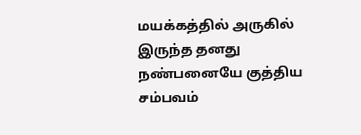மயக்கத்தில் அருகில் இருந்த தனது நண்பனையே குத்திய சம்பவம்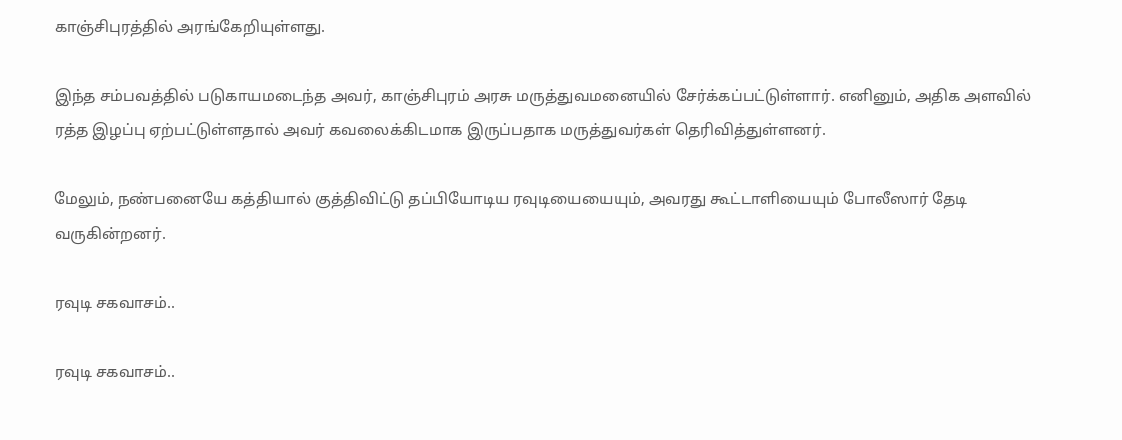காஞ்சிபுரத்தில் அரங்கேறியுள்ளது.

இந்த சம்பவத்தில் படுகாயமடைந்த அவர், காஞ்சிபுரம் அரசு மருத்துவமனையில் சேர்க்கப்பட்டுள்ளார். எனினும், அதிக அளவில் ரத்த இழப்பு ஏற்பட்டுள்ளதால் அவர் கவலைக்கிடமாக இருப்பதாக மருத்துவர்கள் தெரிவித்துள்ளனர்.

மேலும், நண்பனையே கத்தியால் குத்திவிட்டு தப்பியோடிய ரவுடியையையும், அவரது கூட்டாளியையும் போலீஸார் தேடி வருகின்றனர்.

ரவுடி சகவாசம்..

ரவுடி சகவாசம்..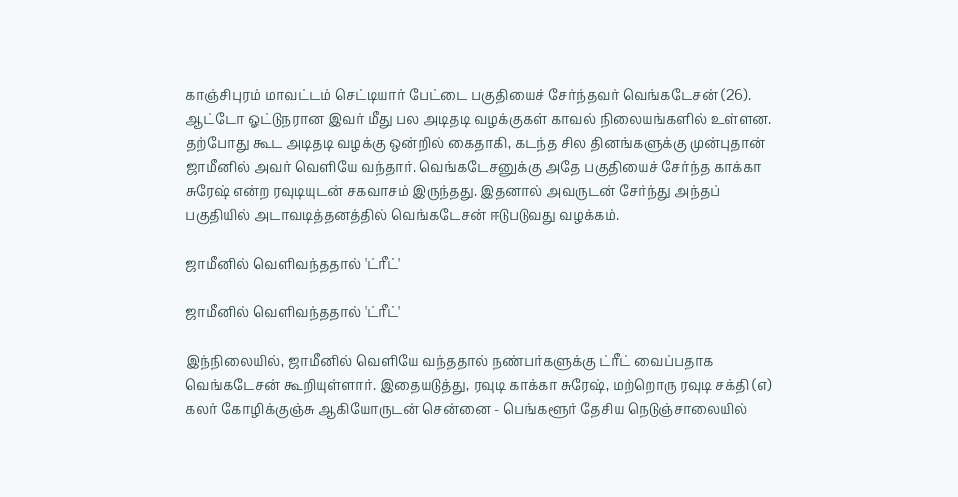காஞ்சிபுரம் மாவட்டம் செட்டியார் பேட்டை பகுதியைச் சேர்ந்தவர் வெங்கடேசன் (26). ஆட்டோ ஓட்டுநரான இவர் மீது பல அடிதடி வழக்குகள் காவல் நிலையங்களில் உள்ளன. தற்போது கூட அடிதடி வழக்கு ஒன்றில் கைதாகி, கடந்த சில தினங்களுக்கு முன்புதான் ஜாமீனில் அவர் வெளியே வந்தார். வெங்கடேசனுக்கு அதே பகுதியைச் சேர்ந்த காக்கா சுரேஷ் என்ற ரவுடியுடன் சகவாசம் இருந்தது. இதனால் அவருடன் சேர்ந்து அந்தப் பகுதியில் அடாவடித்தனத்தில் வெங்கடேசன் ஈடுபடுவது வழக்கம்.

ஜாமீனில் வெளிவந்ததால் 'ட்ரீட்'

ஜாமீனில் வெளிவந்ததால் 'ட்ரீட்'

இந்நிலையில், ஜாமீனில் வெளியே வந்ததால் நண்பர்களுக்கு ட்ரீட் வைப்பதாக வெங்கடேசன் கூறியுள்ளார். இதையடுத்து, ரவுடி காக்கா சுரேஷ், மற்றொரு ரவுடி சக்தி (எ) கலர் கோழிக்குஞ்சு ஆகியோருடன் சென்னை - பெங்களூர் தேசிய நெடுஞ்சாலையில்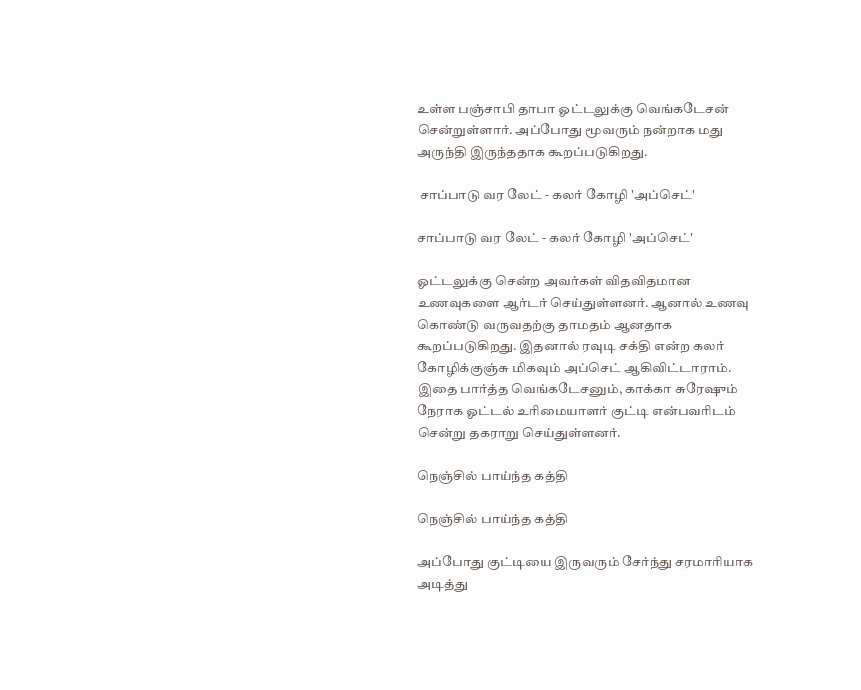உள்ள பஞ்சாபி தாபா ஓட்டலுக்கு வெங்கடேசன் சென்றுள்ளார். அப்போது மூவரும் நன்றாக மது அருந்தி இருந்ததாக கூறப்படுகிறது.

 சாப்பாடு வர லேட் - கலர் கோழி 'அப்செட்'

சாப்பாடு வர லேட் - கலர் கோழி 'அப்செட்'

ஓட்டலுக்கு சென்ற அவர்கள் விதவிதமான உணவுகளை ஆர்டர் செய்துள்ளனர். ஆனால் உணவு கொண்டு வருவதற்கு தாமதம் ஆனதாக கூறப்படுகிறது. இதனால் ரவுடி சக்தி என்ற கலர் கோழிக்குஞ்சு மிகவும் அப்செட் ஆகிவிட்டாராம். இதை பார்த்த வெங்கடேசனும், காக்கா சுரேஷும் நேராக ஓட்டல் உரிமையாளர் குட்டி என்பவரிடம் சென்று தகராறு செய்துள்ளனர்.

நெஞ்சில் பாய்ந்த கத்தி

நெஞ்சில் பாய்ந்த கத்தி

அப்போது குட்டியை இருவரும் சேர்ந்து சரமாரியாக அடித்து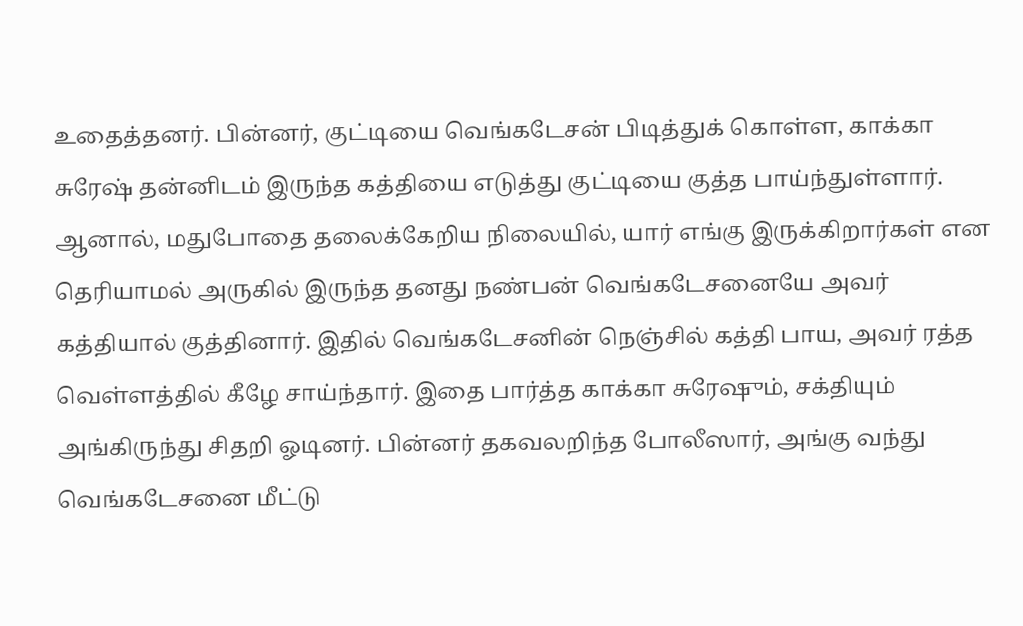உதைத்தனர். பின்னர், குட்டியை வெங்கடேசன் பிடித்துக் கொள்ள, காக்கா சுரேஷ் தன்னிடம் இருந்த கத்தியை எடுத்து குட்டியை குத்த பாய்ந்துள்ளார். ஆனால், மதுபோதை தலைக்கேறிய நிலையில், யார் எங்கு இருக்கிறார்கள் என தெரியாமல் அருகில் இருந்த தனது நண்பன் வெங்கடேசனையே அவர் கத்தியால் குத்தினார். இதில் வெங்கடேசனின் நெஞ்சில் கத்தி பாய, அவர் ரத்த வெள்ளத்தில் கீழே சாய்ந்தார். இதை பார்த்த காக்கா சுரேஷும், சக்தியும் அங்கிருந்து சிதறி ஓடினர். பின்னர் தகவலறிந்த போலீஸார், அங்கு வந்து வெங்கடேசனை மீட்டு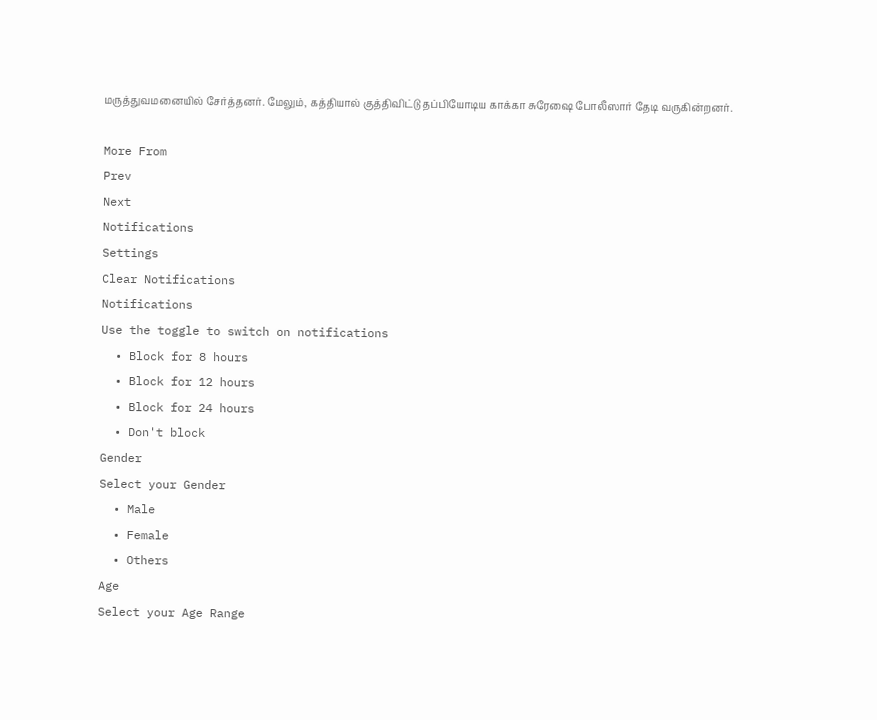மருத்துவமனையில் சேர்த்தனர். மேலும், கத்தியால் குத்திவிட்டு தப்பியோடிய காக்கா சுரேஷை போலீஸார் தேடி வருகின்றனர்.

More From
Prev
Next
Notifications
Settings
Clear Notifications
Notifications
Use the toggle to switch on notifications
  • Block for 8 hours
  • Block for 12 hours
  • Block for 24 hours
  • Don't block
Gender
Select your Gender
  • Male
  • Female
  • Others
Age
Select your Age Range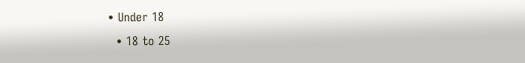• Under 18
  • 18 to 25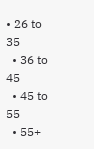• 26 to 35
  • 36 to 45
  • 45 to 55
  • 55+